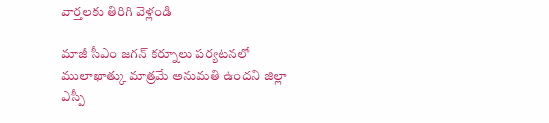వార్తలకు తిరిగి వెళ్లండి

మాజీ సీఎం జగన్ కర్నూలు పర్యటనలో ములాఖాత్కు మాత్రమే అనుమతి ఉందని జిల్లా ఎస్పీ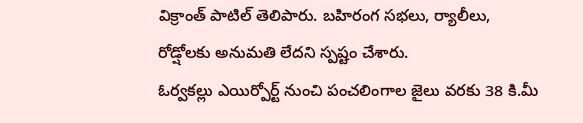విక్రాంత్ పాటిల్ తెలిపారు. బహిరంగ సభలు, ర్యాలీలు, రోడ్షోలకు అనుమతి లేదని స్పష్టం చేశారు.
ఓర్వకల్లు ఎయిర్పోర్ట్ నుంచి పంచలింగాల జైలు వరకు 38 కి.మీ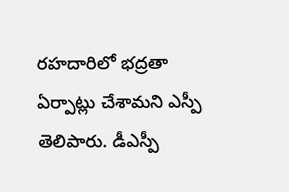రహదారిలో భద్రతా ఏర్పాట్లు చేశామని ఎస్పీ తెలిపారు. డీఎస్పీ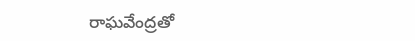రాఘవేంద్రతో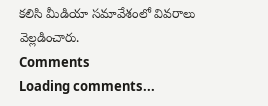కలిసి మీడియా సమావేశంలో వివరాలు వెల్లడించారు.
Comments
Loading comments...